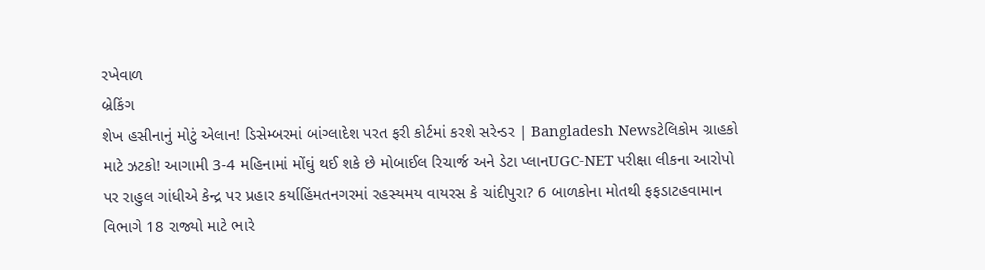રખેવાળ
બ્રેકિંગ
શેખ હસીનાનું મોટું એલાન! ડિસેમ્બરમાં બાંગ્લાદેશ પરત ફરી કોર્ટમાં કરશે સરેન્ડર | Bangladesh Newsટેલિકોમ ગ્રાહકો માટે ઝટકો! આગામી 3-4 મહિનામાં મોંઘું થઈ શકે છે મોબાઈલ રિચાર્જ અને ડેટા પ્લાનUGC-NET પરીક્ષા લીકના આરોપો પર રાહુલ ગાંધીએ કેન્દ્ર પર પ્રહાર કર્યાહિંમતનગરમાં રહસ્યમય વાયરસ કે ચાંદીપુરા? 6 બાળકોના મોતથી ફફડાટહવામાન વિભાગે 18 રાજ્યો માટે ભારે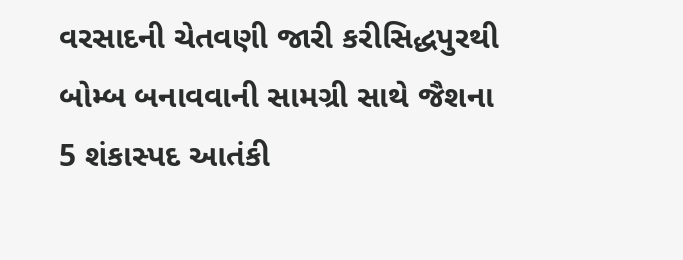વરસાદની ચેતવણી જારી કરીસિદ્ધપુરથી બોમ્બ બનાવવાની સામગ્રી સાથે જૈશના 5 શંકાસ્પદ આતંકી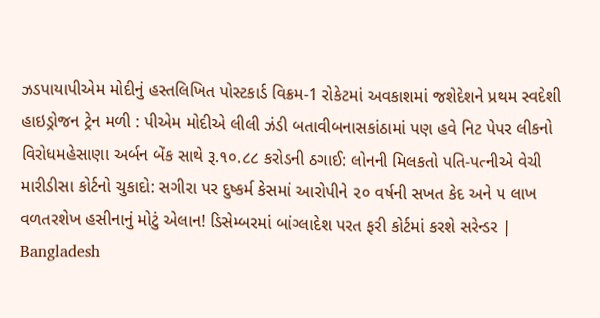ઝડપાયાપીએમ મોદીનું હસ્તલિખિત પોસ્ટકાર્ડ વિક્રમ-1 રોકેટમાં અવકાશમાં જશેદેશને પ્રથમ સ્વદેશી હાઇડ્રોજન ટ્રેન મળી : પીએમ મોદીએ લીલી ઝંડી બતાવીબનાસકાંઠામાં પણ હવે નિટ પેપર લીકનો વિરોધમહેસાણા અર્બન બેંક સાથે રૂ.૧૦.૮૮ કરોડની ઠગાઈ: લોનની મિલકતો પતિ-પત્નીએ વેચી મારીડીસા કોર્ટનો ચુકાદો: સગીરા પર દુષ્કર્મ કેસમાં આરોપીને ૨૦ વર્ષની સખત કેદ અને ૫ લાખ વળતરશેખ હસીનાનું મોટું એલાન! ડિસેમ્બરમાં બાંગ્લાદેશ પરત ફરી કોર્ટમાં કરશે સરેન્ડર | Bangladesh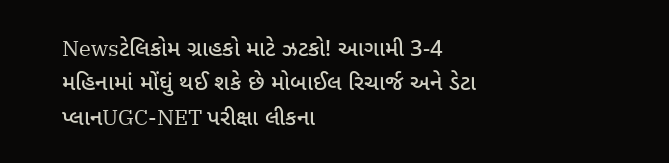Newsટેલિકોમ ગ્રાહકો માટે ઝટકો! આગામી 3-4 મહિનામાં મોંઘું થઈ શકે છે મોબાઈલ રિચાર્જ અને ડેટા પ્લાનUGC-NET પરીક્ષા લીકના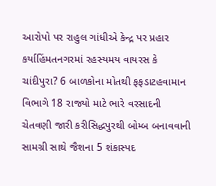આરોપો પર રાહુલ ગાંધીએ કેન્દ્ર પર પ્રહાર કર્યાહિંમતનગરમાં રહસ્યમય વાયરસ કે ચાંદીપુરા? 6 બાળકોના મોતથી ફફડાટહવામાન વિભાગે 18 રાજ્યો માટે ભારે વરસાદની ચેતવણી જારી કરીસિદ્ધપુરથી બોમ્બ બનાવવાની સામગ્રી સાથે જૈશના 5 શંકાસ્પદ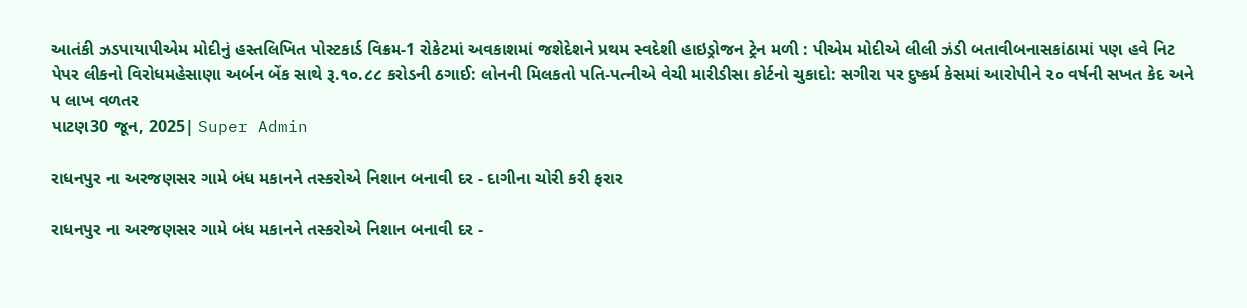આતંકી ઝડપાયાપીએમ મોદીનું હસ્તલિખિત પોસ્ટકાર્ડ વિક્રમ-1 રોકેટમાં અવકાશમાં જશેદેશને પ્રથમ સ્વદેશી હાઇડ્રોજન ટ્રેન મળી : પીએમ મોદીએ લીલી ઝંડી બતાવીબનાસકાંઠામાં પણ હવે નિટ પેપર લીકનો વિરોધમહેસાણા અર્બન બેંક સાથે રૂ.૧૦.૮૮ કરોડની ઠગાઈ: લોનની મિલકતો પતિ-પત્નીએ વેચી મારીડીસા કોર્ટનો ચુકાદો: સગીરા પર દુષ્કર્મ કેસમાં આરોપીને ૨૦ વર્ષની સખત કેદ અને ૫ લાખ વળતર
પાટણ30 જૂન, 2025| Super Admin

રાધનપુર ના અરજણસર ગામે બંધ મકાનને તસ્કરોએ નિશાન બનાવી દર - દાગીના ચોરી કરી ફરાર

રાધનપુર ના અરજણસર ગામે બંધ મકાનને તસ્કરોએ નિશાન બનાવી દર -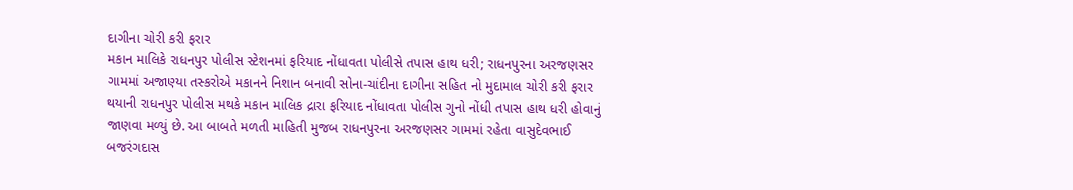દાગીના ચોરી કરી ફરાર
મકાન માલિકે રાધનપુર પોલીસ સ્ટેશનમાં ફરિયાદ નોંધાવતા પોલીસે તપાસ હાથ ધરી; રાધનપુરના અરજણસર ગામમાં અજાણ્યા તસ્કરોએ મકાનને નિશાન બનાવી સોના-ચાંદીના દાગીના સહિત નો મુદામાલ ચોરી કરી ફરાર થયાની રાધનપુર પોલીસ મથકે મકાન માલિક દ્રારા ફરિયાદ નોંધાવતા પોલીસ ગુનો નોંધી તપાસ હાથ ધરી હોવાનું જાણવા મળ્યું છે. આ બાબતે મળતી માહિતી મુજબ રાધનપુરના અરજણસર ગામમાં રહેતા વાસુદેવભાઈ બજરંગદાસ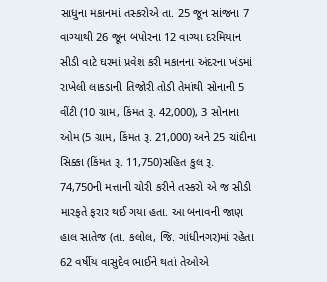સાધુના મકાનમાં તસ્કરોએ તા. 25 જૂન સાંજના 7 વાગ્યાથી 26 જૂન બપોરના 12 વાગ્યા દરમિયાન સીડી વાટે ઘરમાં પ્રવેશ કરી મકાનના અંદરના ખંડમાં રાખેલી લાકડાની તિજોરી તોડી તેમાંથી સોનાની 5 વીંટી (10 ગ્રામ, કિંમત રૂ. 42,000), 3 સોનાના ઓમ (5 ગ્રામ, કિંમત રૂ. 21,000) અને 25 ચાંદીના સિક્કા (કિંમત રૂ. 11,750)સહિત કુલ રૂ. 74,750ની મત્તાની ચોરી કરીને તસ્કરો એ જ સીડી મારફતે ફરાર થઈ ગયા હતા. આ બનાવની જાણ હાલ સાતેજ (તા. કલોલ, જિ. ગાંધીનગર)માં રહેતા 62 વર્ષીય વાસુદેવ ભાઈને થતાં તેઓએ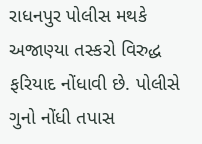રાધનપુર પોલીસ મથકે અજાણ્યા તસ્કરો વિરુદ્ધ ફરિયાદ નોંધાવી છે. પોલીસે ગુનો નોંધી તપાસ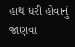હાથ ધરી હોવાનું જાણવા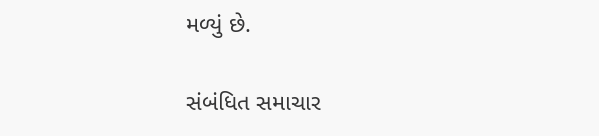મળ્યું છે.

સંબંધિત સમાચાર